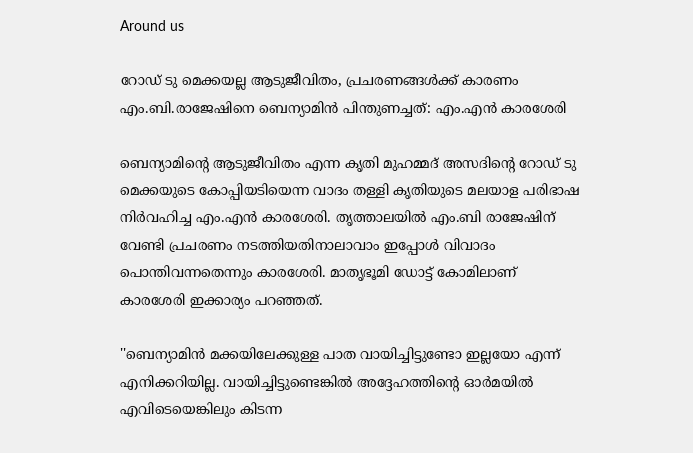Around us

റോഡ് ടു മെക്കയല്ല ആടുജീവിതം, പ്രചരണങ്ങള്‍ക്ക് കാരണം എം.ബി.രാജേഷിനെ ബെന്യാമിന്‍ പിന്തുണച്ചത്: എം.എന്‍ കാരശേരി

ബെന്യാമിന്റെ ആടുജീവിതം എന്ന കൃതി മുഹമ്മദ് അസദിന്റെ റോഡ് ടു മെക്കയുടെ കോപ്പിയടിയെന്ന വാദം തള്ളി കൃതിയുടെ മലയാള പരിഭാഷ നിര്‍വഹിച്ച എം.എന്‍ കാരശേരി. തൃത്താലയില്‍ എം.ബി രാജേഷിന് വേണ്ടി പ്രചരണം നടത്തിയതിനാലാവാം ഇപ്പോള്‍ വിവാദം പൊന്തിവന്നതെന്നും കാരശേരി. മാതൃഭൂമി ഡോട്ട് കോമിലാണ് കാരശേരി ഇക്കാര്യം പറഞ്ഞത്.

''ബെന്യാമിന്‍ മക്കയിലേക്കുള്ള പാത വായിച്ചിട്ടുണ്ടോ ഇല്ലയോ എന്ന് എനിക്കറിയില്ല. വായിച്ചിട്ടുണ്ടെങ്കില്‍ അദ്ദേഹത്തിന്റെ ഓര്‍മയില്‍ എവിടെയെങ്കിലും കിടന്ന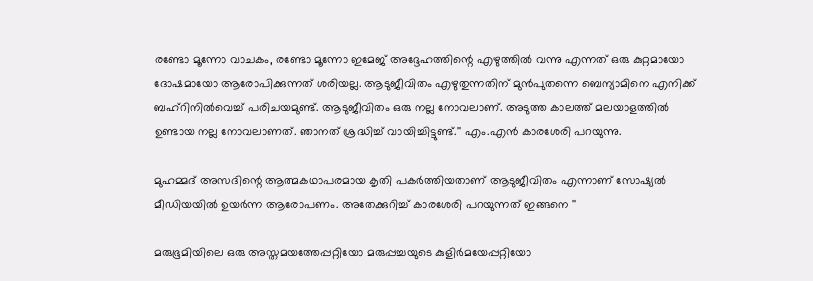രണ്ടോ മൂന്നോ വാചകം, രണ്ടോ മൂന്നോ ഇമേജ് അദ്ദേഹത്തിന്റെ എഴുത്തില്‍ വന്നു എന്നത് ഒരു കുറ്റമായോ ദോഷമായോ ആരോപിക്കുന്നത് ശരിയല്ല. ആടുജീവിതം എഴുതുന്നതിന് മുന്‍പുതന്നെ ബെന്യാമിനെ എനിക്ക് ബഹ്‌റിനില്‍വെച്ച് പരിചയമുണ്ട്. ആടുജീവിതം ഒരു നല്ല നോവലാണ്. അടുത്ത കാലത്ത് മലയാളത്തില്‍ ഉണ്ടായ നല്ല നോവലാണത്. ഞാനത് ശ്രദ്ധിച്ച് വായിച്ചിട്ടുണ്ട്.'' എം.എന്‍ കാരശേരി പറയുന്നു.

മുഹമ്മദ് അസദിന്റെ ആത്മകഥാപരമായ കൃതി പകര്‍ത്തിയതാണ് ആടുജീവിതം എന്നാണ് സോഷ്യല്‍ മീഡിയയില്‍ ഉയര്‍ന്ന ആരോപണം. അതേക്കുറിച്ച് കാരശേരി പറയുന്നത് ഇങ്ങനെ ''

മരുഭൂമിയിലെ ഒരു അസ്തമയത്തേപ്പറ്റിയോ മരുപ്പച്ചയുടെ കുളിര്‍മയേപ്പറ്റിയോ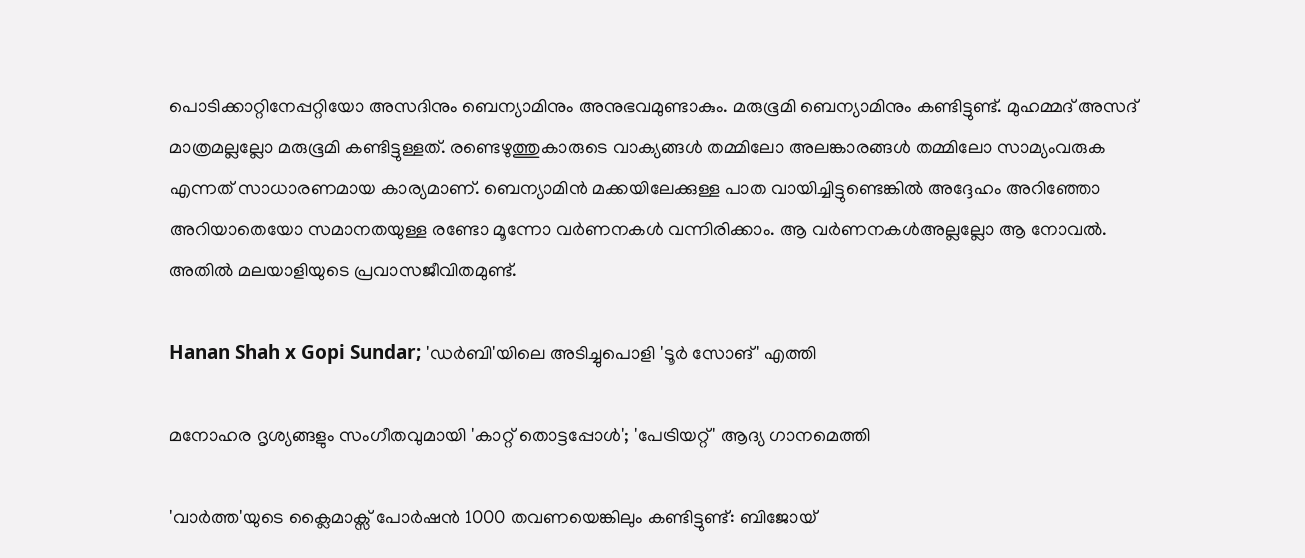പൊടിക്കാറ്റിനേപ്പറ്റിയോ അസദിനും ബെന്യാമിനും അനുഭവമുണ്ടാകും. മരുഭൂമി ബെന്യാമിനും കണ്ടിട്ടുണ്ട്. മുഹമ്മദ് അസദ് മാത്രമല്ലല്ലോ മരുഭൂമി കണ്ടിട്ടുള്ളത്. രണ്ടെഴുത്തുകാരുടെ വാക്യങ്ങള്‍ തമ്മിലോ അലങ്കാരങ്ങള്‍ തമ്മിലോ സാമ്യംവരുക എന്നത് സാധാരണമായ കാര്യമാണ്. ബെന്യാമിന്‍ മക്കയിലേക്കുള്ള പാത വായിച്ചിട്ടുണ്ടെങ്കില്‍ അദ്ദേഹം അറിഞ്ഞോ അറിയാതെയോ സമാനതയുള്ള രണ്ടോ മൂന്നോ വര്‍ണനകള്‍ വന്നിരിക്കാം. ആ വര്‍ണനകള്‍അല്ലല്ലോ ആ നോവല്‍. അതില്‍ മലയാളിയുടെ പ്രവാസജീവിതമുണ്ട്.

Hanan Shah x Gopi Sundar; 'ഡർബി'യിലെ അടിച്ചുപൊളി 'ടൂർ സോങ്' എത്തി

മനോഹര ദൃശ്യങ്ങളും സംഗീതവുമായി 'കാറ്റ് തൊട്ടപ്പോൾ'; 'പേട്രിയറ്റ്' ആദ്യ ഗാനമെത്തി

'വാർത്ത'യുടെ ക്ലൈമാക്സ് പോർഷൻ 1000 തവണയെങ്കിലും കണ്ടിട്ടുണ്ട്: ബിജോയ്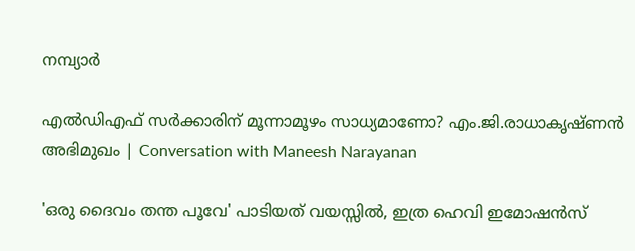നമ്പ്യാർ

എല്‍ഡിഎഫ് സര്‍ക്കാരിന് മൂന്നാമൂഴം സാധ്യമാണോ? എം.ജി.രാധാകൃഷ്ണന്‍ അഭിമുഖം | Conversation with Maneesh Narayanan

'ഒരു ദൈവം തന്ത പൂവേ' പാടിയത് വയസ്സിൽ, ഇത്ര ഹെവി ഇമോഷൻസ്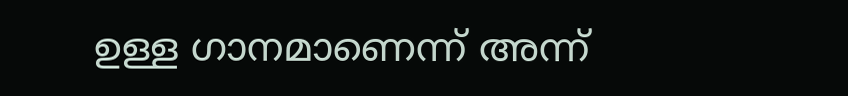ഉള്ള ഗാനമാണെന്ന് അന്ന്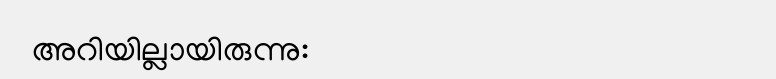അറിയില്ലായിരുന്നു: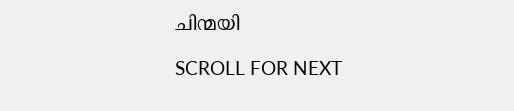ചിന്മയി

SCROLL FOR NEXT